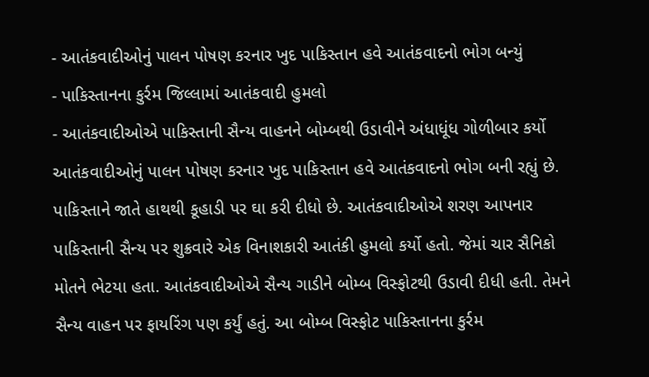- આતંકવાદીઓનું પાલન પોષણ કરનાર ખુદ પાકિસ્તાન હવે આતંકવાદનો ભોગ બન્યું
- પાકિસ્તાનના કુર્રમ જિલ્લામાં આતંકવાદી હુમલો
- આતંકવાદીઓએ પાકિસ્તાની સૈન્ય વાહનને બોમ્બથી ઉડાવીને અંધાધૂંધ ગોળીબાર કર્યો
આતંકવાદીઓનું પાલન પોષણ કરનાર ખુદ પાકિસ્તાન હવે આતંકવાદનો ભોગ બની રહ્યું છે. પાકિસ્તાને જાતે હાથથી કૂહાડી પર ઘા કરી દીધો છે. આતંકવાદીઓએ શરણ આપનાર પાકિસ્તાની સૈન્ય પર શુક્રવારે એક વિનાશકારી આતંકી હુમલો કર્યો હતો. જેમાં ચાર સૈનિકો મોતને ભેટયા હતા. આતંકવાદીઓએ સૈન્ય ગાડીને બોમ્બ વિસ્ફોટથી ઉડાવી દીધી હતી. તેમને સૈન્ય વાહન પર ફાયરિંગ પણ કર્યું હતું. આ બોમ્બ વિસ્ફોટ પાકિસ્તાનના કુર્રમ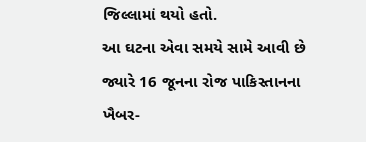જિલ્લામાં થયો હતો.
આ ઘટના એવા સમયે સામે આવી છે જ્યારે 16 જૂનના રોજ પાકિસ્તાનના ખૈબર-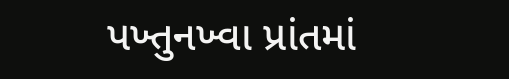પખ્તુનખ્વા પ્રાંતમાં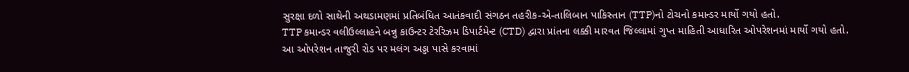સુરક્ષા દળો સાથેની અથડામણમાં પ્રતિબંધિત આતંકવાદી સંગઠન તહરીક-એ-તાલિબાન પાકિસ્તાન (TTP)નો ટોચનો કમાન્ડર માર્યો ગયો હતો.
TTP કમાન્ડર વલીઉલ્લાહને બન્નુ કાઉન્ટર ટેરરિઝમ ડિપાર્ટમેન્ટ (CTD) દ્વારા પ્રાંતના લક્કી મારવત જિલ્લામાં ગુપ્ત માહિતી આધારિત ઓપરેશનમાં માર્યો ગયો હતો. આ ઓપરેશન તાજુરી રોડ પર મલંગ અડ્ડા પાસે કરવામાં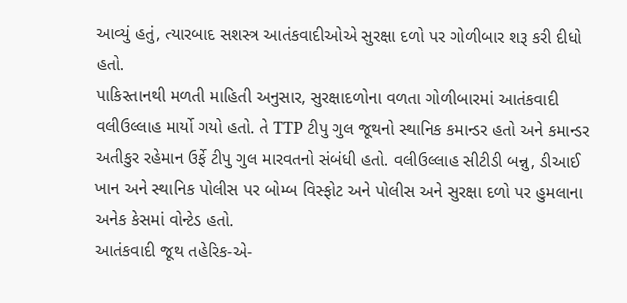આવ્યું હતું, ત્યારબાદ સશસ્ત્ર આતંકવાદીઓએ સુરક્ષા દળો પર ગોળીબાર શરૂ કરી દીધો હતો.
પાકિસ્તાનથી મળતી માહિતી અનુસાર, સુરક્ષાદળોના વળતા ગોળીબારમાં આતંકવાદી વલીઉલ્લાહ માર્યો ગયો હતો. તે TTP ટીપુ ગુલ જૂથનો સ્થાનિક કમાન્ડર હતો અને કમાન્ડર અતીકુર રહેમાન ઉર્ફે ટીપુ ગુલ મારવતનો સંબંધી હતો. વલીઉલ્લાહ સીટીડી બન્નુ, ડીઆઈ ખાન અને સ્થાનિક પોલીસ પર બોમ્બ વિસ્ફોટ અને પોલીસ અને સુરક્ષા દળો પર હુમલાના અનેક કેસમાં વોન્ટેડ હતો.
આતંકવાદી જૂથ તહેરિક-એ-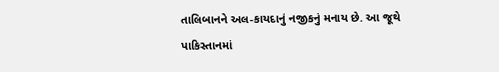તાલિબાનને અલ-કાયદાનું નજીકનું મનાય છે. આ જૂથે પાકિસ્તાનમાં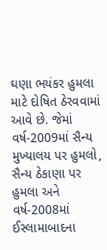ઘણા ભયંકર હુમલા માટે દોષિત ઠેરવવામાં આવે છે. જેમાં વર્ષ-2009માં સૈન્ય મુખ્યાલય પર હુમલો, સૈન્ય ઠેકાણા પર હુમલા અને વર્ષ-2008માં ઈસ્લામાબાદના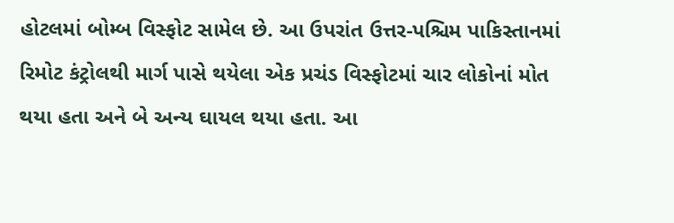હોટલમાં બોમ્બ વિસ્ફોટ સામેલ છે. આ ઉપરાંત ઉત્તર-પશ્ચિમ પાકિસ્તાનમાં રિમોટ કંટ્રોલથી માર્ગ પાસે થયેલા એક પ્રચંડ વિસ્ફોટમાં ચાર લોકોનાં મોત થયા હતા અને બે અન્ય ઘાયલ થયા હતા. આ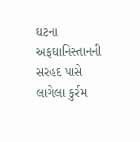ઘટના અફઘાનિસ્તાનની સરહદ પાસે લાગેલા કુર્રમ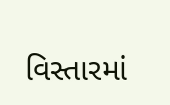વિસ્તારમાં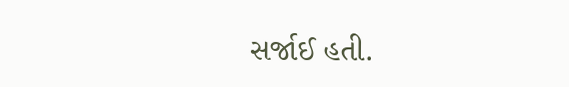સર્જાઈ હતી.